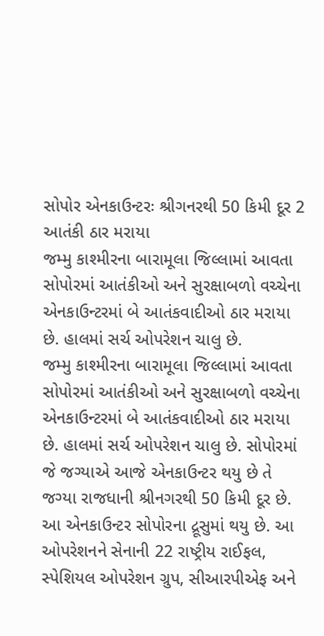સોપોર એનકાઉન્ટરઃ શ્રીગનરથી 50 કિમી દૂર 2 આતંકી ઠાર મરાયા
જમ્મુ કાશ્મીરના બારામૂલા જિલ્લામાં આવતા સોપોરમાં આતંકીઓ અને સુરક્ષાબળો વચ્ચેના એનકાઉન્ટરમાં બે આતંકવાદીઓ ઠાર મરાયા છે. હાલમાં સર્ચ ઓપરેશન ચાલુ છે.
જમ્મુ કાશ્મીરના બારામૂલા જિલ્લામાં આવતા સોપોરમાં આતંકીઓ અને સુરક્ષાબળો વચ્ચેના એનકાઉન્ટરમાં બે આતંકવાદીઓ ઠાર મરાયા છે. હાલમાં સર્ચ ઓપરેશન ચાલુ છે. સોપોરમાં જે જગ્યાએ આજે એનકાઉન્ટર થયુ છે તે જગ્યા રાજધાની શ્રીનગરથી 50 કિમી દૂર છે. આ એનકાઉન્ટર સોપોરના દ્રૂસુમાં થયુ છે. આ ઓપરેશનને સેનાની 22 રાષ્ટ્રીય રાઈફલ, સ્પેશિયલ ઓપરેશન ગ્રુપ, સીઆરપીએફ અને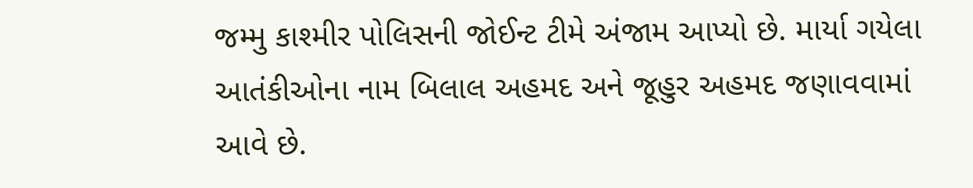જમ્મુ કાશ્મીર પોલિસની જોઈન્ટ ટીમે અંજામ આપ્યો છે. માર્યા ગયેલા આતંકીઓના નામ બિલાલ અહમદ અને જૂહુર અહમદ જણાવવામાં આવે છે.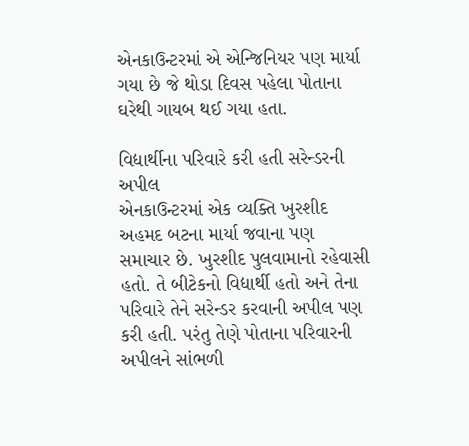એનકાઉન્ટરમાં એ એન્જિનિયર પણ માર્યા ગયા છે જે થોડા દિવસ પહેલા પોતાના ઘરેથી ગાયબ થઈ ગયા હતા.

વિદ્યાર્થીના પરિવારે કરી હતી સરેન્ડરની અપીલ
એનકાઉન્ટરમાં એક વ્યક્તિ ખુરશીદ અહમદ બટના માર્યા જવાના પણ સમાચાર છે. ખુરશીદ પુલવામાનો રહેવાસી હતો. તે બીટેકનો વિદ્યાર્થી હતો અને તેના પરિવારે તેને સરેન્ડર કરવાની અપીલ પણ કરી હતી. પરંતુ તેણે પોતાના પરિવારની અપીલને સાંભળી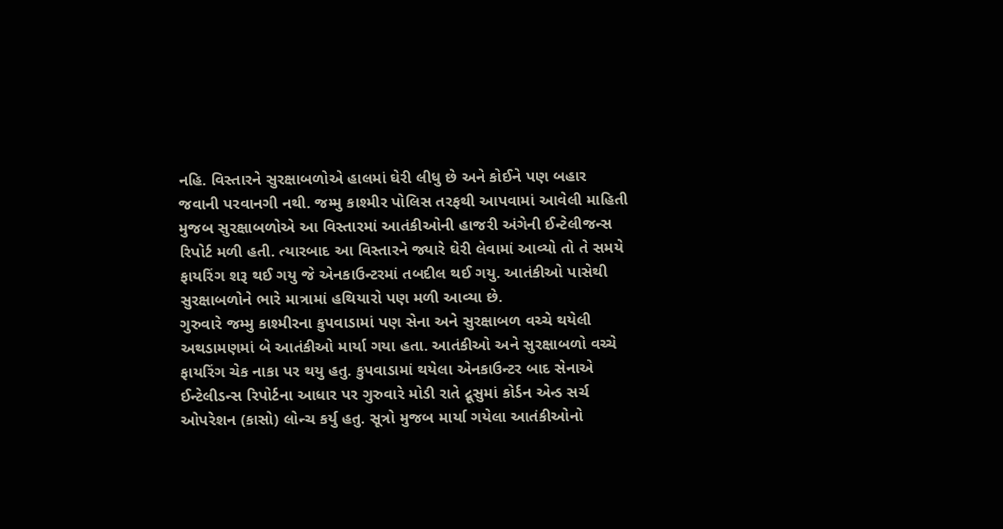નહિ. વિસ્તારને સુરક્ષાબળોએ હાલમાં ઘેરી લીધુ છે અને કોઈને પણ બહાર જવાની પરવાનગી નથી. જમ્મુ કાશ્મીર પોલિસ તરફથી આપવામાં આવેલી માહિતી મુજબ સુરક્ષાબળોએ આ વિસ્તારમાં આતંકીઓની હાજરી અંગેની ઈન્ટેલીજન્સ રિપોર્ટ મળી હતી. ત્યારબાદ આ વિસ્તારને જ્યારે ઘેરી લેવામાં આવ્યો તો તે સમયે ફાયરિંગ શરૂ થઈ ગયુ જે એનકાઉન્ટરમાં તબદીલ થઈ ગયુ. આતંકીઓ પાસેથી સુરક્ષાબળોને ભારે માત્રામાં હથિયારો પણ મળી આવ્યા છે.
ગુરુવારે જમ્મુ કાશ્મીરના કુપવાડામાં પણ સેના અને સુરક્ષાબળ વચ્ચે થયેલી અથડામણમાં બે આતંકીઓ માર્યા ગયા હતા. આતંકીઓ અને સુરક્ષાબળો વચ્ચે ફાયરિંગ ચેક નાકા પર થયુ હતુ. કુપવાડામાં થયેલા એનકાઉન્ટર બાદ સેનાએ ઈન્ટેલીડન્સ રિપોર્ટના આધાર પર ગુરુવારે મોડી રાતે દ્રૂસુમાં કોર્ડન એન્ડ સર્ચ ઓપરેશન (કાસો) લોન્ચ કર્યુ હતુ. સૂત્રો મુજબ માર્યા ગયેલા આતંકીઓનો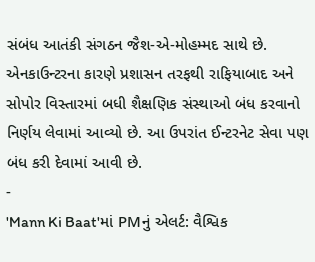સંબંધ આતંકી સંગઠન જૈશ-એ-મોહમ્મદ સાથે છે. એનકાઉન્ટરના કારણે પ્રશાસન તરફથી રાફિયાબાદ અને સોપોર વિસ્તારમાં બધી શૈક્ષણિક સંસ્થાઓ બંધ કરવાનો નિર્ણય લેવામાં આવ્યો છે. આ ઉપરાંત ઈન્ટરનેટ સેવા પણ બંધ કરી દેવામાં આવી છે.
-
'Mann Ki Baat'માં PMનું એલર્ટ: વૈશ્વિક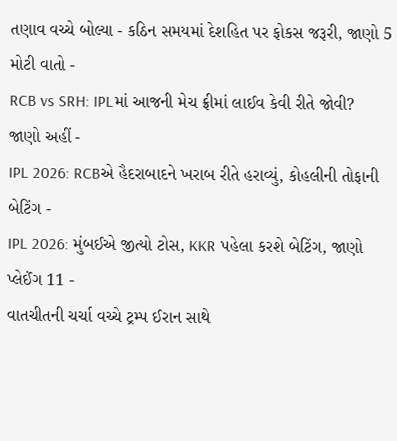તણાવ વચ્ચે બોલ્યા - કઠિન સમયમાં દેશહિત પર ફોકસ જરૂરી, જાણો 5 મોટી વાતો -
RCB vs SRH: IPLમાં આજની મેચ ફ્રીમાં લાઈવ કેવી રીતે જોવી? જાણો અહીં -
IPL 2026: RCBએ હૈદરાબાદને ખરાબ રીતે હરાવ્યું, કોહલીની તોફાની બેટિંગ -
IPL 2026: મુંબઈએ જીત્યો ટોસ, KKR પહેલા કરશે બેટિંગ, જાણો પ્લેઈંગ 11 -
વાતચીતની ચર્ચા વચ્ચે ટ્રમ્પ ઈરાન સાથે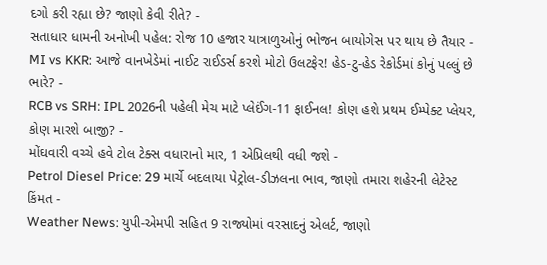દગો કરી રહ્યા છે? જાણો કેવી રીતે? -
સતાધાર ધામની અનોખી પહેલ: રોજ 10 હજાર યાત્રાળુઓનું ભોજન બાયોગેસ પર થાય છે તૈયાર -
MI vs KKR: આજે વાનખેડેમાં નાઈટ રાઈડર્સ કરશે મોટો ઉલટફેર! હેડ-ટુ-હેડ રેકોર્ડમાં કોનું પલ્લું છે ભારે? -
RCB vs SRH: IPL 2026ની પહેલી મેચ માટે પ્લેઈંગ-11 ફાઈનલ! કોણ હશે પ્રથમ ઈમ્પેક્ટ પ્લેયર, કોણ મારશે બાજી? -
મોંઘવારી વચ્ચે હવે ટોલ ટેક્સ વધારાનો માર, 1 એપ્રિલથી વધી જશે -
Petrol Diesel Price: 29 માર્ચે બદલાયા પેટ્રોલ-ડીઝલના ભાવ, જાણો તમારા શહેરની લેટેસ્ટ કિંમત -
Weather News: યુપી-એમપી સહિત 9 રાજ્યોમાં વરસાદનું એલર્ટ, જાણો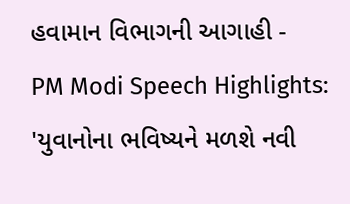હવામાન વિભાગની આગાહી -
PM Modi Speech Highlights: 'યુવાનોના ભવિષ્યને મળશે નવી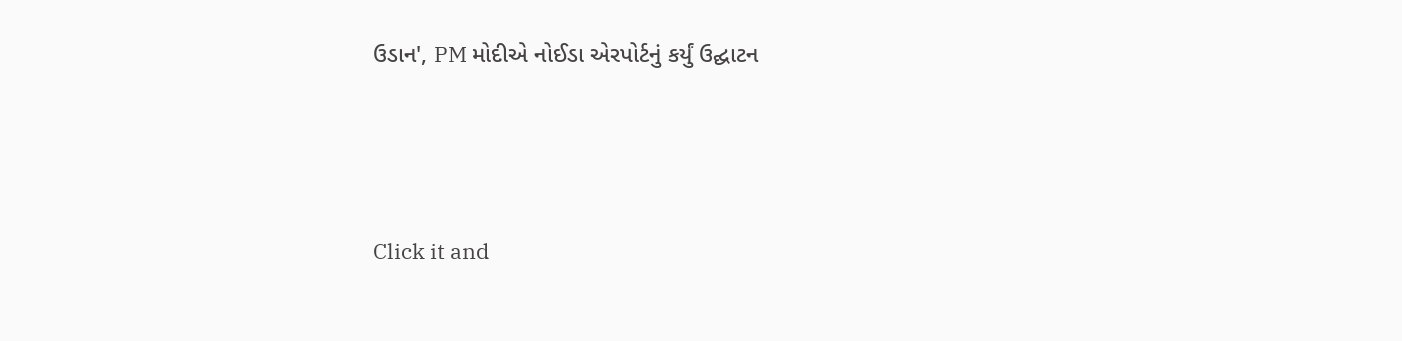ઉડાન', PM મોદીએ નોઈડા એરપોર્ટનું કર્યું ઉદ્ઘાટન






Click it and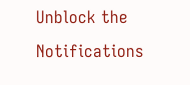Unblock the Notifications